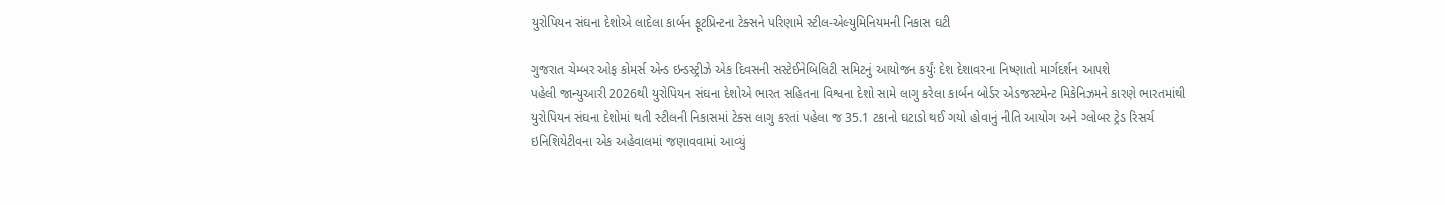યુરોપિયન સંઘના દેશોએ લાદેલા કાર્બન ફૂટપ્રિન્ટના ટેક્સને પરિણામે સ્ટીલ-એલ્યુમિનિયમની નિકાસ ઘટી

ગુજરાત ચેમ્બર ઓફ કોમર્સ એન્ડ ઇન્ડસ્ટ્રીઝે એક દિવસની સસ્ટેઈનેબિલિટી સમિટનું આયોજન કર્યુંઃ દેશ દેશાવરના નિષ્ણાતો માર્ગદર્શન આપશે
પહેલી જાન્યુઆરી 2026થી યુરોપિયન સંઘના દેશોએ ભારત સહિતના વિશ્વના દેશો સામે લાગુ કરેલા કાર્બન બોર્ડર એડજસ્ટમેન્ટ મિકેનિઝમને કારણે ભારતમાંથી યુરોપિયન સંઘના દેશોમાં થતી સ્ટીલની નિકાસમાં ટેક્સ લાગુ કરતાં પહેલા જ 35.1 ટકાનો ઘટાડો થઈ ગયો હોવાનું નીતિ આયોગ અને ગ્લોબર ટ્રેડ રિસર્ચ ઇનિશિયેટીવના એક અહેવાલમાં જણાવવામાં આવ્યું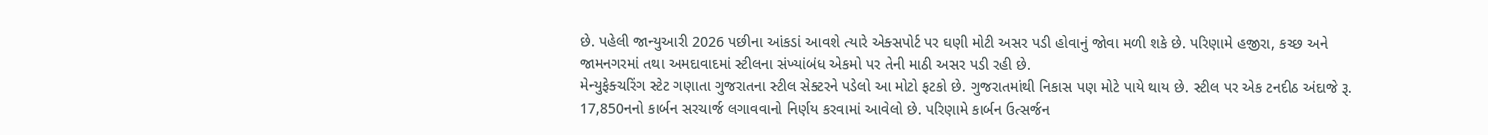છે. પહેલી જાન્યુઆરી 2026 પછીના આંકડાં આવશે ત્યારે એક્સપોર્ટ પર ઘણી મોટી અસર પડી હોવાનું જોવા મળી શકે છે. પરિણામે હજીરા, કચ્છ અને જામનગરમાં તથા અમદાવાદમાં સ્ટીલના સંખ્યાંબંધ એકમો પર તેની માઠી અસર પડી રહી છે.
મેન્યુફેક્ચરિંગ સ્ટેટ ગણાતા ગુજરાતના સ્ટીલ સેક્ટરને પડેલો આ મોટો ફટકો છે. ગુજરાતમાંથી નિકાસ પણ મોટે પાયે થાય છે. સ્ટીલ પર એક ટનદીઠ અંદાજે રૂ. 17,850નનો કાર્બન સરચાર્જ લગાવવાનો નિર્ણય કરવામાં આવેલો છે. પરિણામે કાર્બન ઉત્સર્જન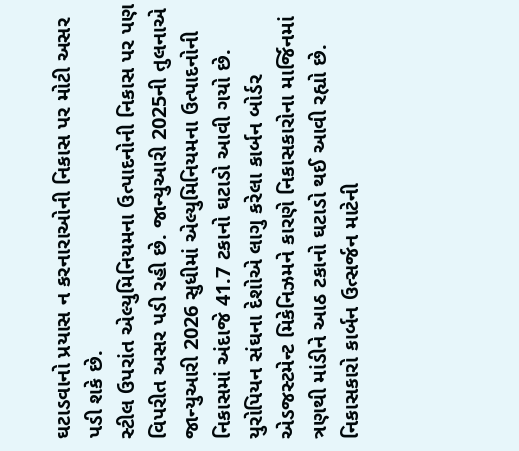ઘટાડવાનો પ્રયાસ ન કરનારાઓની નિકાસ પર મોટી અસર પડી શકે છે.
સ્ટીલ ઉપરાંત એલ્યુમિનિયમના ઉત્પાદનોની નિકાસ પર પણ વિપરીત અસર પડી રહી છે. જાન્યુઆરી 2025ની તુલનાએ જાન્યુઆરી 2026 સુધીમાં એલ્યુમિનિયમના ઉત્પાદનોની નિકાસમાં અંદાજે 41.7 ટકાનો ઘટાડો આવી ગયો છે. યુરોપિયન સંઘના દેશોએ લાગુ કરેલા કાર્બન બોર્ડર એડજસ્ટમેન્ટ મિકેનિઝમને કારણે નિકાસકારોના માર્જિનમાં ત્રણથી માંડીને આઠ ટકાનો ઘટાડો થઈ આવી રહ્યો છે. નિકાસકારો કાર્બન ઉત્સર્જન માટેની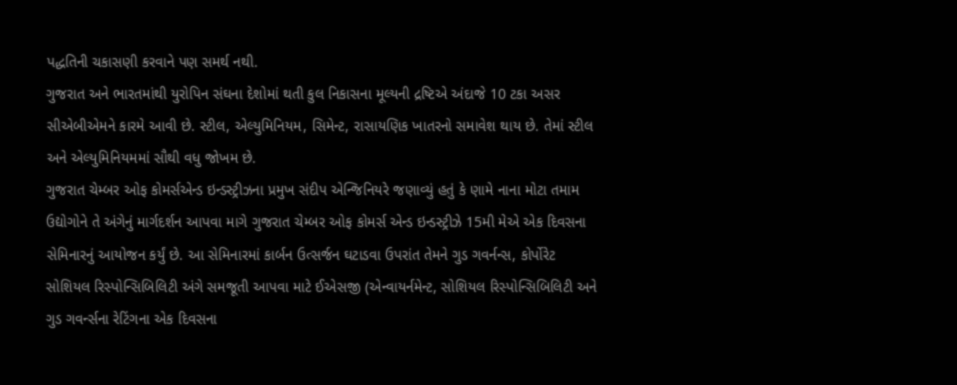પદ્ધતિની ચકાસણી કરવાને પણ સમર્થ નથી.
ગુજરાત અને ભારતમાંથી યુરોપિન સંઘના દેશોમાં થતી કુલ નિકાસના મૂલ્યની દ્રષ્ટિએ અંદાજે 10 ટકા અસર સીએબીએમને કારમે આવી છે. સ્ટીલ, એલ્યુમિનિયમ, સિમેન્ટ, રાસાયણિક ખાતરનો સમાવેશ થાય છે. તેમાં સ્ટીલ અને એલ્યુમિનિયમમાં સૌથી વધુ જોખમ છે.
ગુજરાત ચેમ્બર ઓફ કોમર્સએન્ડ ઇન્ડસ્ટ્રીઝના પ્રમુખ સંદીપ એન્જિનિયરે જણાવ્યું હતું કે ણામે નાના મોટા તમામ ઉદ્યોગોને તે અંગેનું માર્ગદર્શન આપવા માગે ગુજરાત ચેમ્બર ઓફ કોમર્સ એન્ડ ઇન્ડસ્ટ્રીઝે 15મી મેએ એક દિવસના સેમિનારનું આયોજન કર્યું છે. આ સેમિનારમાં કાર્બન ઉત્સર્જન ઘટાડવા ઉપરાંત તેમને ગુડ ગવર્નન્સ, કોર્પોરેટ સોશિયલ રિસ્પોન્સિબિલિટી અંગે સમજૂતી આપવા માટે ઈએસજી (એન્વાયર્નમેન્ટ, સોશિયલ રિસ્પોન્સિબિલિટી અને ગુડ ગવર્ન્સના રેટિંગના એક દિવસના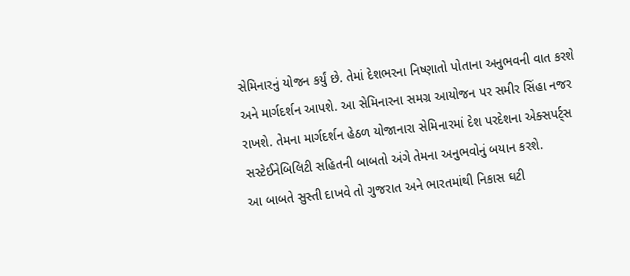સેમિનારનું યોજન કર્યું છે. તેમાં દેશભરના નિષ્ણાતો પોતાના અનુભવની વાત કરશે અને માર્ગદર્શન આપશે. આ સેમિનારના સમગ્ર આયોજન પર સમીર સિંહા નજર રાખશે. તેમના માર્ગદર્શન હેઠળ યોજાનારા સેમિનારમાં દેશ પરદેશના એક્સપર્ટ્સ સસ્ટેઈનેબિલિટી સહિતની બાબતો અંગે તેમના અનુભવોનું બયાન કરશે.
આ બાબતે સુસ્તી દાખવે તો ગુજરાત અને ભારતમાંથી નિકાસ ઘટી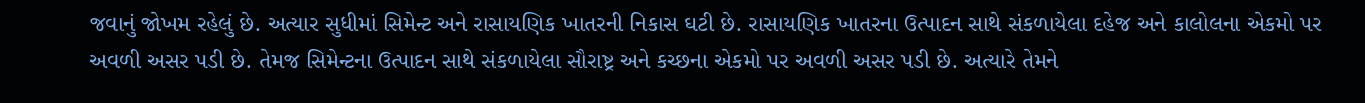જવાનું જોખમ રહેલું છે. અત્યાર સુધીમાં સિમેન્ટ અને રાસાયણિક ખાતરની નિકાસ ઘટી છે. રાસાયણિક ખાતરના ઉત્પાદન સાથે સંકળાયેલા દહેજ અને કાલોલના એકમો પર અવળી અસર પડી છે. તેમજ સિમેન્ટના ઉત્પાદન સાથે સંકળાયેલા સૌરાષ્ટ્ર અને કચ્છના એકમો પર અવળી અસર પડી છે. અત્યારે તેમને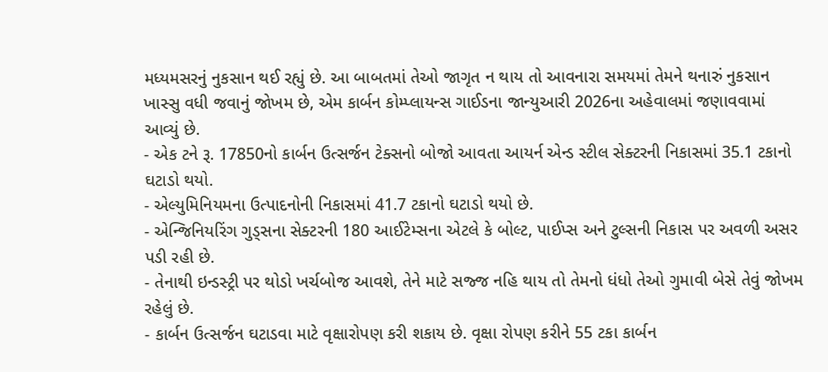મધ્યમસરનું નુકસાન થઈ રહ્યું છે. આ બાબતમાં તેઓ જાગૃત ન થાય તો આવનારા સમયમાં તેમને થનારું નુકસાન ખાસ્સુ વધી જવાનું જોખમ છે, એમ કાર્બન કોમ્પ્લાયન્સ ગાઈડના જાન્યુઆરી 2026ના અહેવાલમાં જણાવવામાં આવ્યું છે.
- એક ટને રૂ. 17850નો કાર્બન ઉત્સર્જન ટેક્સનો બોજો આવતા આયર્ન એન્ડ સ્ટીલ સેક્ટરની નિકાસમાં 35.1 ટકાનો ઘટાડો થયો.
- એલ્યુમિનિયમના ઉત્પાદનોની નિકાસમાં 41.7 ટકાનો ઘટાડો થયો છે.
- એન્જિનિયરિંગ ગુડ્સના સેક્ટરની 180 આઈટેમ્સના એટલે કે બોલ્ટ, પાઈપ્સ અને ટુલ્સની નિકાસ પર અવળી અસર પડી રહી છે.
- તેનાથી ઇન્ડસ્ટ્રી પર થોડો ખર્ચબોજ આવશે, તેને માટે સજ્જ નહિ થાય તો તેમનો ધંધો તેઓ ગુમાવી બેસે તેવું જોખમ રહેલું છે.
- કાર્બન ઉત્સર્જન ઘટાડવા માટે વૃક્ષારોપણ કરી શકાય છે. વૃક્ષા રોપણ કરીને 55 ટકા કાર્બન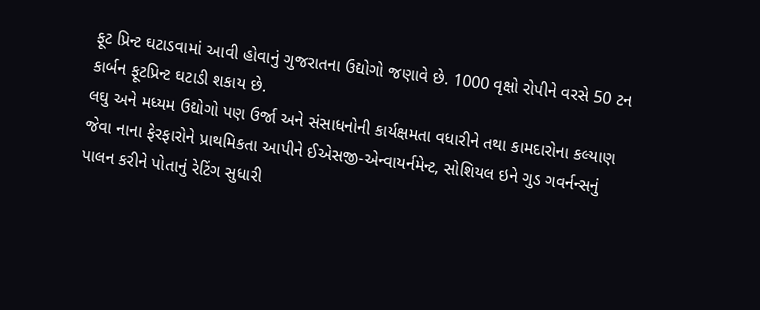ફૂટ પ્રિન્ટ ઘટાડવામાં આવી હોવાનું ગુજરાતના ઉદ્યોગો જણાવે છે. 1000 વૃક્ષો રોપીને વરસે 50 ટન કાર્બન ફૂટપ્રિન્ટ ઘટાડી શકાય છે.
લઘુ અને મધ્યમ ઉદ્યોગો પણ ઉર્જા અને સંસાધનોની કાર્યક્ષમતા વધારીને તથા કામદારોના કલ્યાણ જેવા નાના ફેરફારોને પ્રાથમિકતા આપીને ઈએસજી-એન્વાયર્નમેન્ટ, સોશિયલ ઇને ગુડ ગવર્નન્સનું પાલન કરીને પોતાનું રેટિંગ સુધારી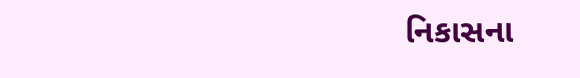નિકાસના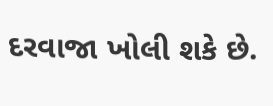દરવાજા ખોલી શકે છે.